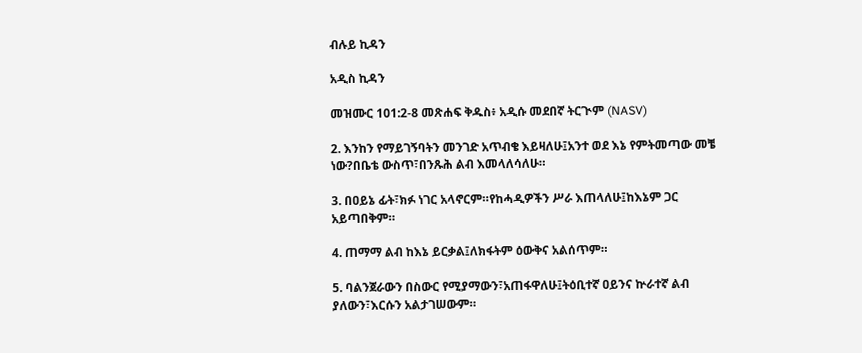ብሉይ ኪዳን

አዲስ ኪዳን

መዝሙር 101:2-8 መጽሐፍ ቅዱስ፥ አዲሱ መደበኛ ትርጒም (NASV)

2. እንከን የማይገኝባትን መንገድ አጥብቄ እይዛለሁ፤አንተ ወደ እኔ የምትመጣው መቼ ነው?በቤቴ ውስጥ፣በንጹሕ ልብ እመላለሳለሁ።

3. በዐይኔ ፊት፣ክፉ ነገር አላኖርም።የከሓዲዎችን ሥራ እጠላለሁ፤ከእኔም ጋር አይጣበቅም።

4. ጠማማ ልብ ከእኔ ይርቃል፤ለክፋትም ዕውቅና አልሰጥም።

5. ባልንጀራውን በስውር የሚያማውን፣አጠፋዋለሁ፤ትዕቢተኛ ዐይንና ኵራተኛ ልብ ያለውን፣እርሱን አልታገሠውም።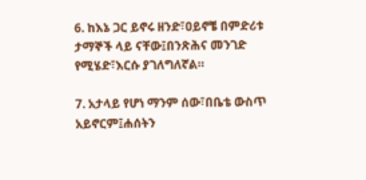6. ከእኔ ጋር ይኖሩ ዘንድ፣ዐይኖቼ በምድሪቱ ታማኞች ላይ ናቸው፤በንጽሕና መንገድ የሚሄድ፣እርሱ ያገለግለኛል።

7. አታላይ የሆነ ማንም ሰው፣በቤቴ ውስጥ አይኖርም፤ሐሰትን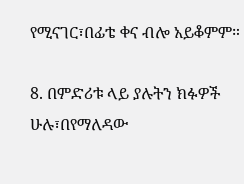የሚናገር፣በፊቴ ቀና ብሎ አይቆምም።

8. በምድሪቱ ላይ ያሉትን ክፉዎች ሁሉ፣በየማለዳው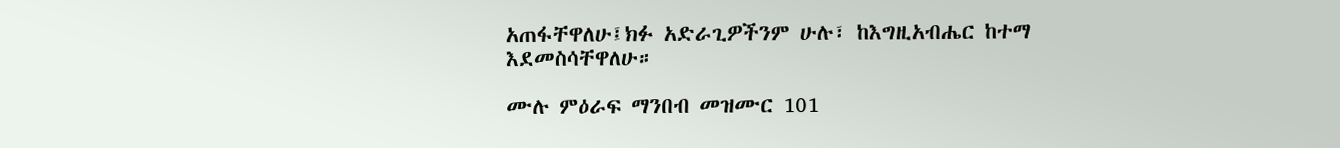አጠፋቸዋለሁ፤ክፉ አድራጊዎችንም ሁሉ፣ ከእግዚአብሔር ከተማ እደመስሳቸዋለሁ።

ሙሉ ምዕራፍ ማንበብ መዝሙር 101